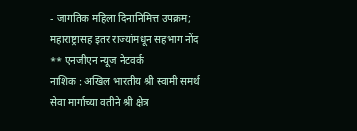- जागतिक महिला दिनानिमित्त उपक्रम; महाराष्ट्रासह इतर राज्यांमधून सहभाग नोंद
** एनजीएन न्यूज नेटवर्क
नाशिक : अखिल भारतीय श्री स्वामी समर्थ सेवा मार्गाच्या वतीने श्री क्षेत्र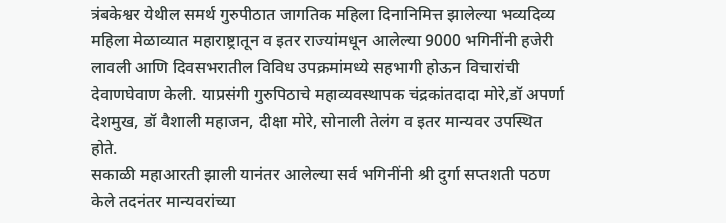त्रंबकेश्वर येथील समर्थ गुरुपीठात जागतिक महिला दिनानिमित्त झालेल्या भव्यदिव्य महिला मेळाव्यात महाराष्ट्रातून व इतर राज्यांमधून आलेल्या 9000 भगिनींनी हजेरी लावली आणि दिवसभरातील विविध उपक्रमांमध्ये सहभागी होऊन विचारांची देवाणघेवाण केली. याप्रसंगी गुरुपिठाचे महाव्यवस्थापक चंद्रकांतदादा मोरे,डॉ अपर्णा देशमुख, डॉ वैशाली महाजन, दीक्षा मोरे, सोनाली तेलंग व इतर मान्यवर उपस्थित होते.
सकाळी महाआरती झाली यानंतर आलेल्या सर्व भगिनींनी श्री दुर्गा सप्तशती पठण केले तदनंतर मान्यवरांच्या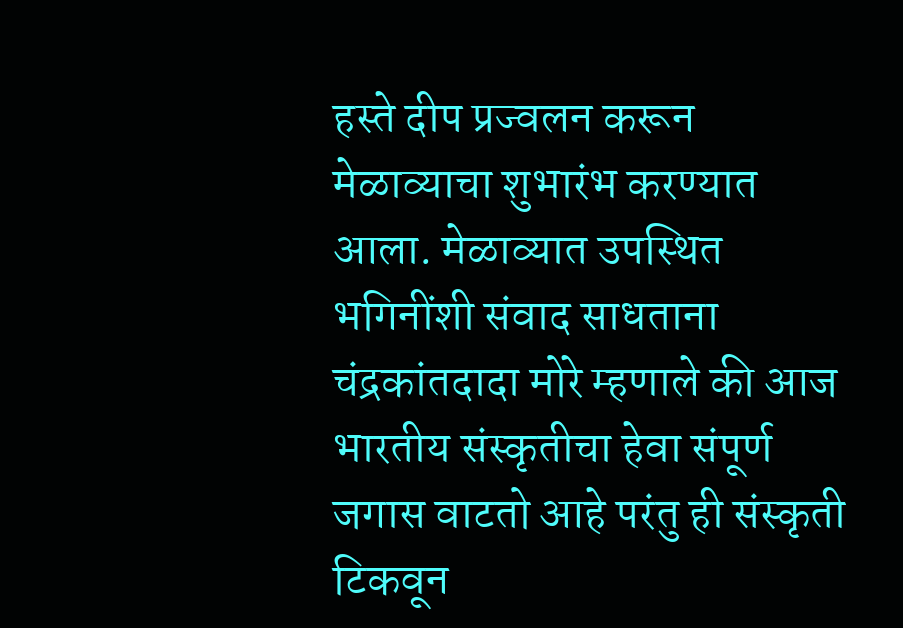हस्ते दीप प्रज्वलन करून मेळाव्याचा शुभारंभ करण्यात आला. मेळाव्यात उपस्थित भगिनींशी संवाद साधताना चंद्रकांतदादा मोरे म्हणाले की आज भारतीय संस्कृतीचा हेवा संपूर्ण जगास वाटतो आहे परंतु ही संस्कृती टिकवून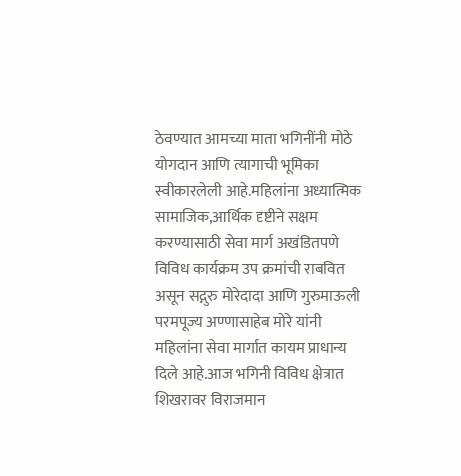ठेवण्यात आमच्या माता भगिनींनी मोठे योगदान आणि त्यागाची भूमिका स्वीकारलेली आहे.महिलांना अध्यात्मिक सामाजिक,आर्थिक दृष्टीने सक्षम करण्यासाठी सेवा मार्ग अखंडितपणे विविध कार्यक्रम उप क्रमांची राबवित असून सद्गुरु मोरेदादा आणि गुरुमाऊली परमपूज्य अण्णासाहेब मोरे यांनी महिलांना सेवा मार्गात कायम प्राधान्य दिले आहे.आज भगिनी विविध क्षेत्रात शिखरावर विराजमान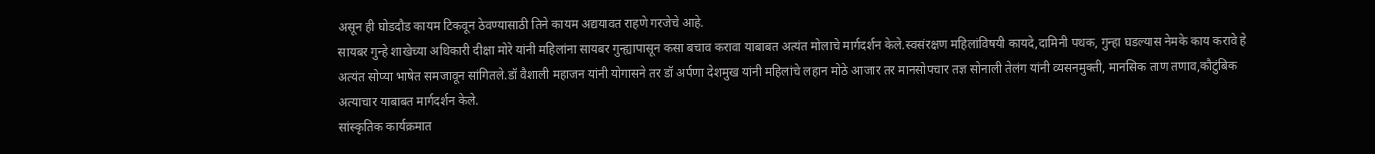असून ही घोडदौड कायम टिकवून ठेवण्यासाठी तिने कायम अद्ययावत राहणे गरजेचे आहे.
सायबर गुन्हे शाखेच्या अधिकारी दीक्षा मोरे यांनी महिलांना सायबर गुन्ह्यापासून कसा बचाव करावा याबाबत अत्यंत मोलाचे मार्गदर्शन केले.स्वसंरक्षण महिलांविषयी कायदे,दामिनी पथक, गुन्हा घडल्यास नेमके काय करावे हे अत्यंत सोप्या भाषेत समजावून सांगितले.डॉ वैशाली महाजन यांनी योगासने तर डॉ अर्पणा देशमुख यांनी महिलांचे लहान मोठे आजार तर मानसोपचार तज्ञ सोनाली तेलंग यांनी व्यसनमुक्ती, मानसिक ताण तणाव,कौटुंबिक अत्याचार याबाबत मार्गदर्शन केले.
सांस्कृतिक कार्यक्रमात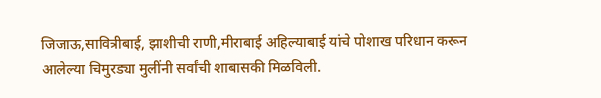जिजाऊ,सावित्रीबाई, झाशीची राणी,मीराबाई अहिल्याबाई यांचे पोशाख परिधान करून आलेल्या चिमुरड्या मुलींनी सर्वांची शाबासकी मिळविली.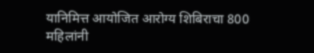यानिमित्त आयोजित आरोग्य शिबिराचा 800 महिलांनी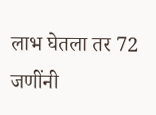लाभ घेतला तर 72 जणींनी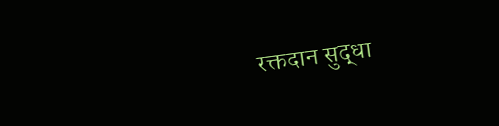रक्तदान सुद्धा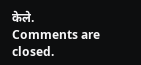केले.
Comments are closed.